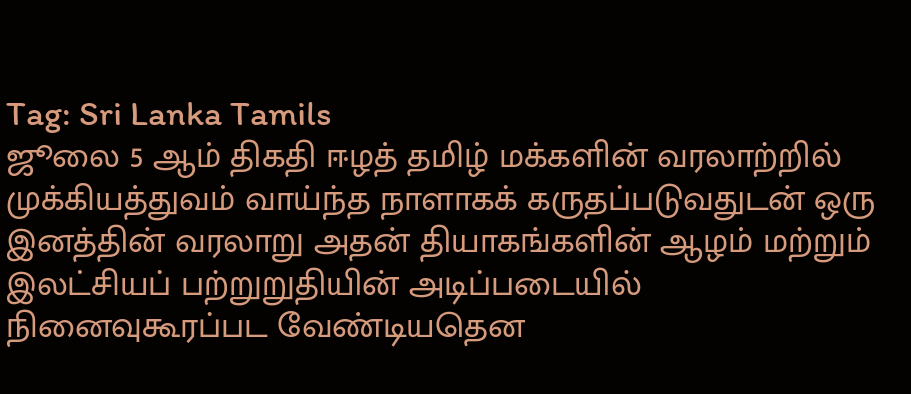Tag: Sri Lanka Tamils
ஜூலை 5 ஆம் திகதி ஈழத் தமிழ் மக்களின் வரலாற்றில் முக்கியத்துவம் வாய்ந்த நாளாகக் கருதப்படுவதுடன் ஒரு இனத்தின் வரலாறு அதன் தியாகங்களின் ஆழம் மற்றும் இலட்சியப் பற்றுறுதியின் அடிப்படையில் நினைவுகூரப்பட வேண்டியதென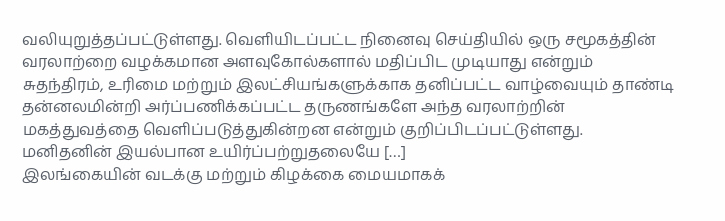வலியுறுத்தப்பட்டுள்ளது. வெளியிடப்பட்ட நினைவு செய்தியில் ஒரு சமூகத்தின் வரலாற்றை வழக்கமான அளவுகோல்களால் மதிப்பிட முடியாது என்றும் சுதந்திரம், உரிமை மற்றும் இலட்சியங்களுக்காக தனிப்பட்ட வாழ்வையும் தாண்டி தன்னலமின்றி அர்ப்பணிக்கப்பட்ட தருணங்களே அந்த வரலாற்றின் மகத்துவத்தை வெளிப்படுத்துகின்றன என்றும் குறிப்பிடப்பட்டுள்ளது. மனிதனின் இயல்பான உயிர்ப்பற்றுதலையே […]
இலங்கையின் வடக்கு மற்றும் கிழக்கை மையமாகக்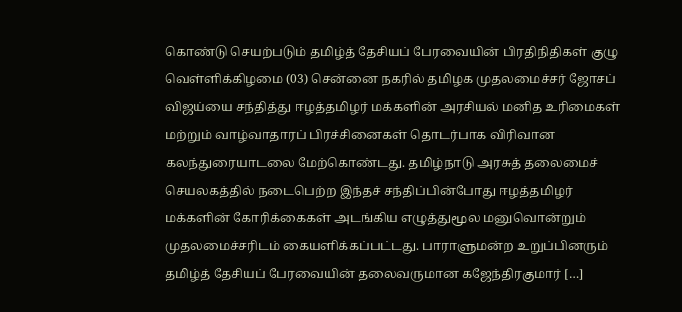கொண்டு செயற்படும் தமிழ்த் தேசியப் பேரவையின் பிரதிநிதிகள் குழு வெள்ளிக்கிழமை (03) சென்னை நகரில் தமிழக முதலமைச்சர் ஜோசப் விஜய்யை சந்தித்து ஈழத்தமிழர் மக்களின் அரசியல் மனித உரிமைகள் மற்றும் வாழ்வாதாரப் பிரச்சினைகள் தொடர்பாக விரிவான கலந்துரையாடலை மேற்கொண்டது. தமிழ்நாடு அரசுத் தலைமைச் செயலகத்தில் நடைபெற்ற இந்தச் சந்திப்பின்போது ஈழத்தமிழர் மக்களின் கோரிக்கைகள் அடங்கிய எழுத்துமூல மனுவொன்றும் முதலமைச்சரிடம் கையளிக்கப்பட்டது. பாராளுமன்ற உறுப்பினரும் தமிழ்த் தேசியப் பேரவையின் தலைவருமான கஜேந்திரகுமார் […]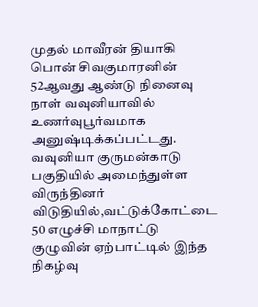முதல் மாவீரன் தியாகி பொன் சிவகுமாரனின் 52ஆவது ஆண்டு நினைவு நாள் வவுனியாவில் உணர்வுபூர்வமாக அனுஷ்டிக்கப்பட்டது. வவுனியா குருமன்காடு பகுதியில் அமைந்துள்ள விருந்தினர் விடுதியில்,வட்டுக்கோட்டை 50 எழுச்சி மாநாட்டு குழுவின் ஏற்பாட்டில் இந்த நிகழ்வு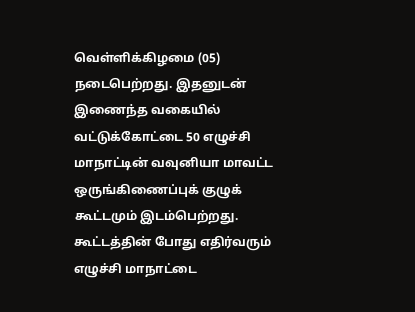வெள்ளிக்கிழமை (05) நடைபெற்றது. இதனுடன் இணைந்த வகையில் வட்டுக்கோட்டை 50 எழுச்சி மாநாட்டின் வவுனியா மாவட்ட ஒருங்கிணைப்புக் குழுக் கூட்டமும் இடம்பெற்றது. கூட்டத்தின் போது எதிர்வரும் எழுச்சி மாநாட்டை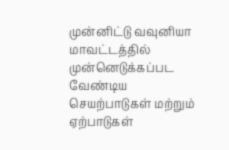முன்னிட்டு வவுனியா மாவட்டத்தில் முன்னெடுக்கப்பட வேண்டிய செயற்பாடுகள் மற்றும் ஏற்பாடுகள்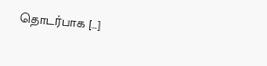தொடர்பாக […]